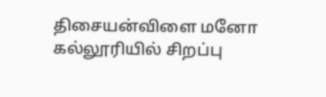திசையன்விளை மனோ கல்லூரியில் சிறப்பு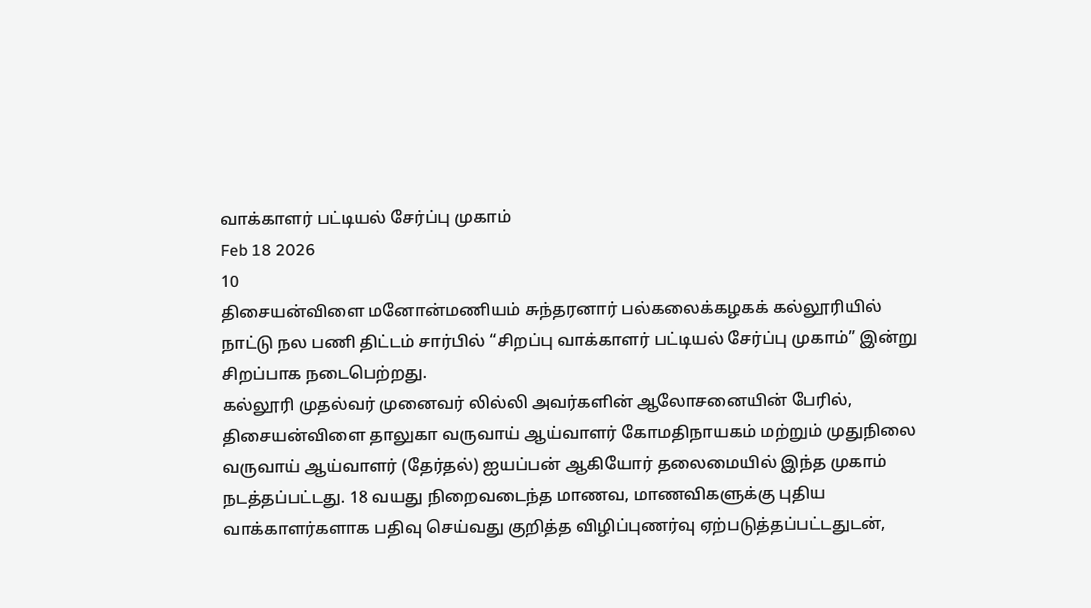வாக்காளர் பட்டியல் சேர்ப்பு முகாம்
Feb 18 2026
10
திசையன்விளை மனோன்மணியம் சுந்தரனார் பல்கலைக்கழகக் கல்லூரியில் நாட்டு நல பணி திட்டம் சார்பில் “சிறப்பு வாக்காளர் பட்டியல் சேர்ப்பு முகாம்” இன்று சிறப்பாக நடைபெற்றது.
கல்லூரி முதல்வர் முனைவர் லில்லி அவர்களின் ஆலோசனையின் பேரில், திசையன்விளை தாலுகா வருவாய் ஆய்வாளர் கோமதிநாயகம் மற்றும் முதுநிலை வருவாய் ஆய்வாளர் (தேர்தல்) ஐயப்பன் ஆகியோர் தலைமையில் இந்த முகாம் நடத்தப்பட்டது. 18 வயது நிறைவடைந்த மாணவ, மாணவிகளுக்கு புதிய வாக்காளர்களாக பதிவு செய்வது குறித்த விழிப்புணர்வு ஏற்படுத்தப்பட்டதுடன்,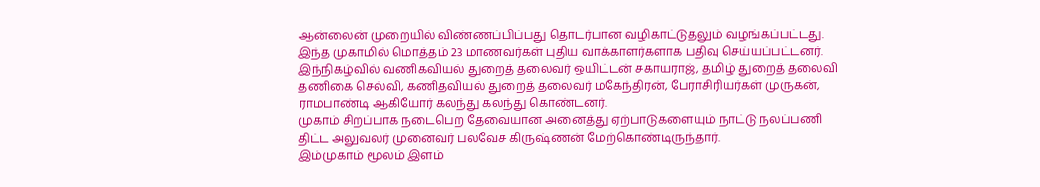ஆன்லைன் முறையில் விண்ணப்பிப்பது தொடர்பான வழிகாட்டுதலும் வழங்கப்பட்டது.
இந்த முகாமில் மொத்தம் 23 மாணவர்கள் புதிய வாக்காளர்களாக பதிவு செய்யப்பட்டனர். இந்நிகழ்வில் வணிகவியல் துறைத் தலைவர் ஒயிட்டன் சகாயராஜ், தமிழ் துறைத் தலைவி தணிகை செல்வி, கணிதவியல் துறைத் தலைவர் மகேந்திரன், பேராசிரியர்கள் முருகன், ராமபாண்டி ஆகியோர் கலந்து கலந்து கொண்டனர்.
முகாம் சிறப்பாக நடைபெற தேவையான அனைத்து ஏற்பாடுகளையும் நாட்டு நலப்பணி திட்ட அலுவலர் முனைவர் பலவேச கிருஷ்ணன் மேற்கொண்டிருந்தார்.
இம்முகாம் மூலம் இளம்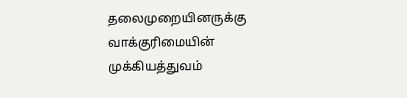தலைமுறையினருக்கு வாக்குரிமையின் முக்கியத்துவம்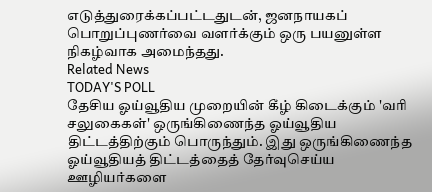எடுத்துரைக்கப்பட்டதுடன், ஜனநாயகப் பொறுப்புணர்வை வளர்க்கும் ஒரு பயனுள்ள நிகழ்வாக அமைந்தது.
Related News
TODAY'S POLL
தேசிய ஓய்வூதிய முறையின் கீழ் கிடைக்கும் 'வரி சலுகைகள்' ஒருங்கிணைந்த ஓய்வூதிய திட்டத்திற்கும் பொருந்தும். இது ஒருங்கிணைந்த ஓய்வூதியத் திட்டத்தைத் தேர்வுசெய்ய ஊழியர்களை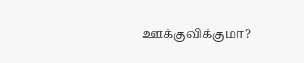ஊக்குவிக்குமா?